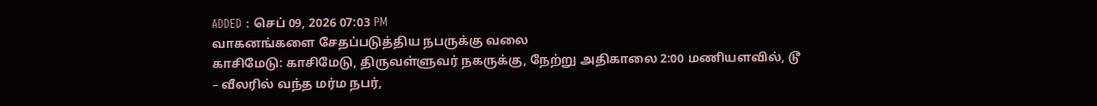ADDED : செப் 09, 2026 07:03 PM
வாகனங்களை சேதப்படுத்திய நபருக்கு வலை
காசிமேடு: காசிமேடு, திருவள்ளுவர் நகருக்கு, நேற்று அதிகாலை 2:00 மணியளவில், டூ – வீலரில் வந்த மர்ம நபர்,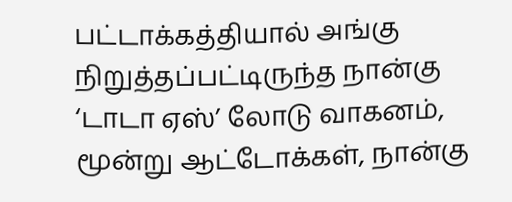பட்டாக்கத்தியால் அங்கு நிறுத்தப்பட்டிருந்த நான்கு ‘டாடா ஏஸ்’ லோடு வாகனம், மூன்று ஆட்டோக்கள், நான்கு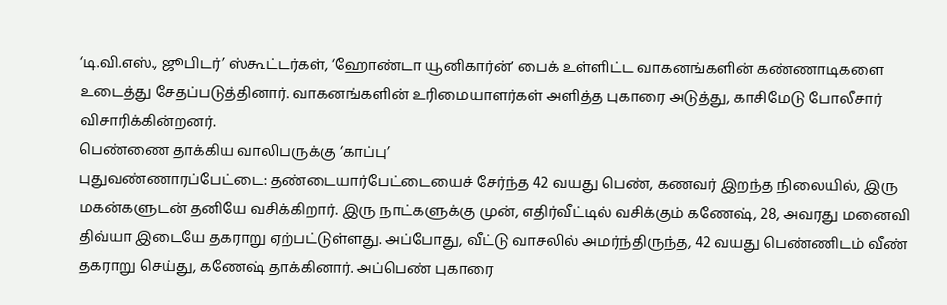‘டி.வி.எஸ்., ஜூபிடர்’ ஸ்கூட்டர்கள், ‘ஹோண்டா யூனிகார்ன்ʼ பைக் உள்ளிட்ட வாகனங்களின் கண்ணாடிகளை உடைத்து சேதப்படுத்தினார். வாகனங்களின் உரிமையாளர்கள் அளித்த புகாரை அடுத்து, காசிமேடு போலீசார் விசாரிக்கின்றனர்.
பெண்ணை தாக்கிய வாலிபருக்கு ‘காப்பு’
புதுவண்ணாரப்பேட்டை: தண்டையார்பேட்டையைச் சேர்ந்த 42 வயது பெண், கணவர் இறந்த நிலையில், இரு மகன்களுடன் தனியே வசிக்கிறார். இரு நாட்களுக்கு முன், எதிர்வீட்டில் வசிக்கும் கணேஷ், 28, அவரது மனைவி திவ்யா இடையே தகராறு ஏற்பட்டுள்ளது. அப்போது, வீட்டு வாசலில் அமர்ந்திருந்த, 42 வயது பெண்ணிடம் வீண் தகராறு செய்து, கணேஷ் தாக்கினார். அப்பெண் புகாரை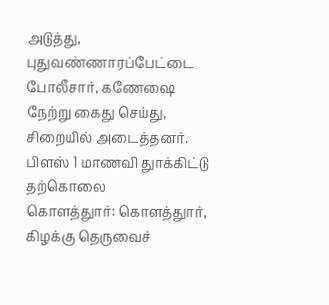அடுத்து, புதுவண்ணாரப்பேட்டை போலீசார், கணேஷை நேற்று கைது செய்து, சிறையில் அடைத்தனர்.
பிளஸ் 1 மாணவி துாக்கிட்டு தற்கொலை
கொளத்துார்: கொளத்துார், கிழக்கு தெருவைச்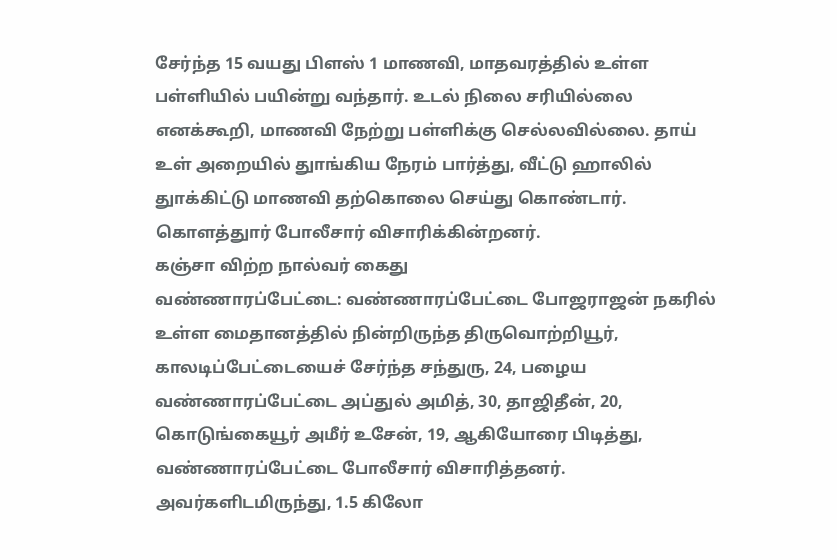சேர்ந்த 15 வயது பிளஸ் 1 மாணவி, மாதவரத்தில் உள்ள பள்ளியில் பயின்று வந்தார். உடல் நிலை சரியில்லை எனக்கூறி, மாணவி நேற்று பள்ளிக்கு செல்லவில்லை. தாய் உள் அறையில் துாங்கிய நேரம் பார்த்து, வீட்டு ஹாலில் துாக்கிட்டு மாணவி தற்கொலை செய்து கொண்டார். கொளத்துார் போலீசார் விசாரிக்கின்றனர்.
கஞ்சா விற்ற நால்வர் கைது
வண்ணாரப்பேட்டை: வண்ணாரப்பேட்டை போஜராஜன் நகரில் உள்ள மைதானத்தில் நின்றிருந்த திருவொற்றியூர், காலடிப்பேட்டையைச் சேர்ந்த சந்துரு, 24, பழைய வண்ணாரப்பேட்டை அப்துல் அமித், 30, தாஜிதீன், 20, கொடுங்கையூர் அமீர் உசேன், 19, ஆகியோரை பிடித்து, வண்ணாரப்பேட்டை போலீசார் விசாரித்தனர்.
அவர்களிடமிருந்து, 1.5 கிலோ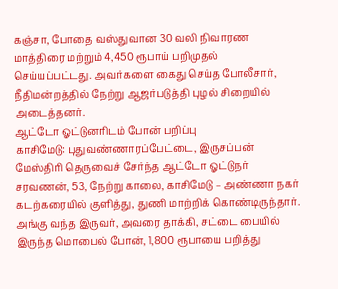கஞ்சா, போதை வஸ்துவான 30 வலி நிவாரண மாத்திரை மற்றும் 4,450 ரூபாய் பறிமுதல் செய்யப்பட்டது. அவர்களை கைது செய்த போலீசார், நீதிமன்றத்தில் நேற்று ஆஜர்படுத்தி புழல் சிறையில் அடைத்தனர்.
ஆட்டோ ஓட்டுனரிடம் போன் பறிப்பு
காசிமேடு: புதுவண்ணாரப்பேட்டை, இருசப்பன் மேஸ்திரி தெருவைச் சேர்ந்த ஆட்டோ ஓட்டுநர் சரவணன், 53, நேற்று காலை, காசிமேடு – அண்ணா நகர் கடற்கரையில் குளித்து, துணி மாற்றிக் கொண்டிருந்தார்.
அங்கு வந்த இருவர், அவரை தாக்கி, சட்டை பையில் இருந்த மொபைல் போன், 1,800 ரூபாயை பறித்து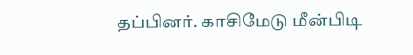தப்பினர். காசிமேடு மீன்பிடி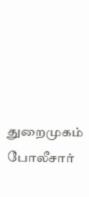துறைமுகம் போலீசார்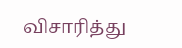விசாரித்து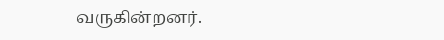வருகின்றனர்.